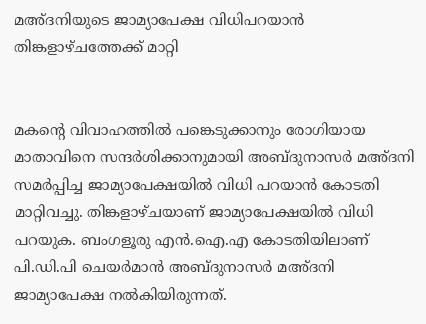മഅ്ദനിയുടെ ജാമ്യാപേക്ഷ വിധിപറയാന്‍ തിങ്കളാഴ്ചത്തേക്ക് മാറ്റി


മകന്റെ വിവാഹത്തില്‍ പങ്കെടുക്കാനും രോഗിയായ മാതാവിനെ സന്ദര്‍ശിക്കാനുമായി അബ്ദുനാസര്‍ മഅ്ദനി സമര്‍പ്പിച്ച ജാമ്യാപേക്ഷയില്‍ വിധി പറയാന്‍ കോടതി മാറ്റിവച്ചു. തിങ്കളാഴ്ചയാണ് ജാമ്യാപേക്ഷയില്‍ വിധി പറയുക. ബംഗളൂരു എന്‍.ഐ.എ കോടതിയിലാണ് പി.ഡി.പി ചെയര്‍മാന്‍ അബ്ദുനാസര്‍ മഅ്ദനി ജാമ്യാപേക്ഷ നല്‍കിയിരുന്നത്.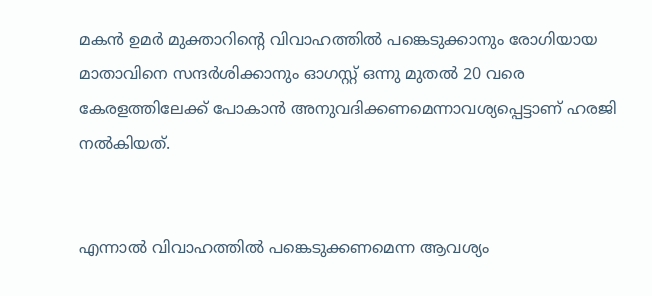മകന്‍ ഉമര്‍ മുക്താറിന്റെ വിവാഹത്തില്‍ പങ്കെടുക്കാനും രോഗിയായ മാതാവിനെ സന്ദര്‍ശിക്കാനും ഓഗസ്റ്റ് ഒന്നു മുതല്‍ 20 വരെ കേരളത്തിലേക്ക് പോകാന്‍ അനുവദിക്കണമെന്നാവശ്യപ്പെട്ടാണ് ഹരജി നല്‍കിയത്.


എന്നാല്‍ വിവാഹത്തില്‍ പങ്കെടുക്കണമെന്ന ആവശ്യം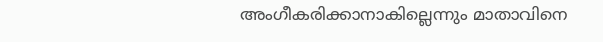അംഗീകരിക്കാനാകില്ലെന്നും മാതാവിനെ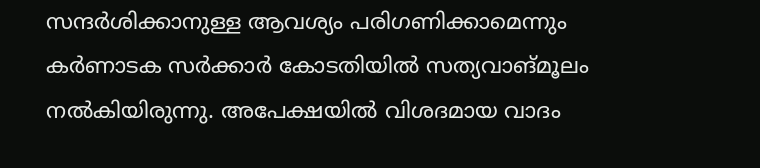സന്ദര്‍ശിക്കാനുള്ള ആവശ്യം പരിഗണിക്കാമെന്നും കര്‍ണാടക സര്‍ക്കാര്‍ കോടതിയില്‍ സത്യവാങ്മൂലം നല്‍കിയിരുന്നു. അപേക്ഷയില്‍ വിശദമായ വാദം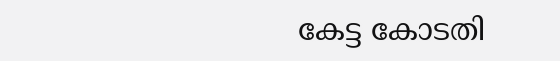കേട്ട കോടതി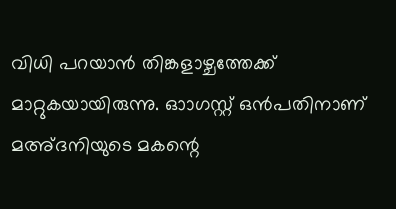വിധി പറയാന്‍ തിങ്കളാഴ്ചത്തേക്ക് മാറ്റുകയായിരുന്നു. ഓാഗസ്റ്റ് ഒന്‍പതിനാണ് മഅ്ദനിയുടെ മകന്റെ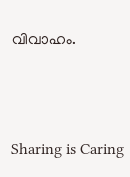വിവാഹം.



Sharing is Caring